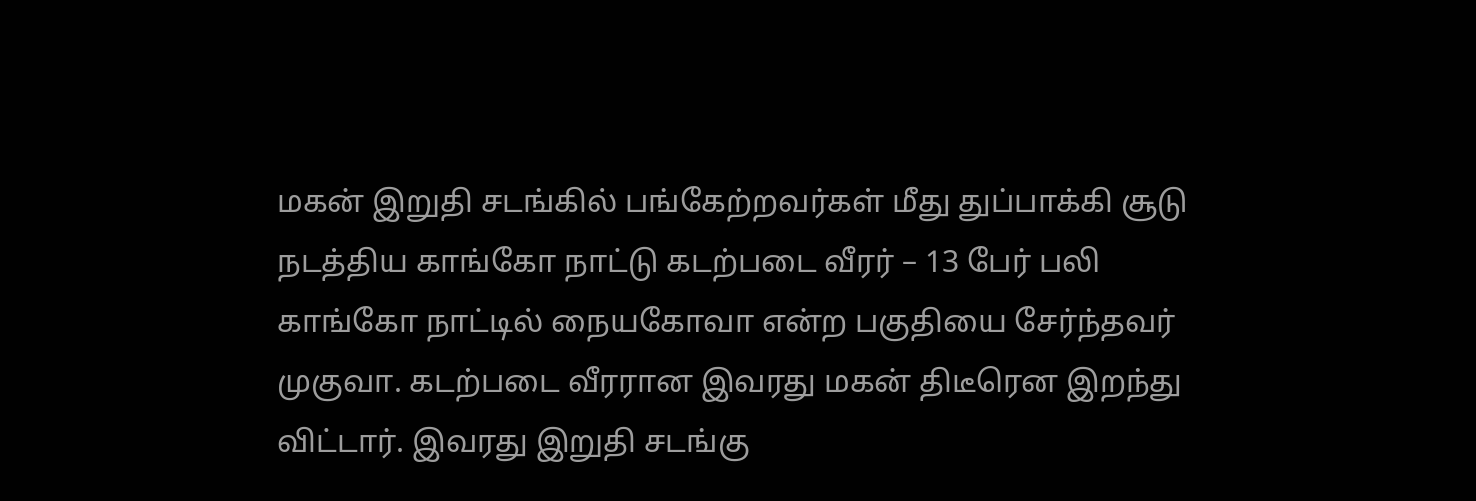மகன் இறுதி சடங்கில் பங்கேற்றவர்கள் மீது துப்பாக்கி சூடு நடத்திய காங்கோ நாட்டு கடற்படை வீரர் – 13 பேர் பலி
காங்கோ நாட்டில் நையகோவா என்ற பகுதியை சேர்ந்தவர் முகுவா. கடற்படை வீரரான இவரது மகன் திடீரென இறந்து விட்டார். இவரது இறுதி சடங்கு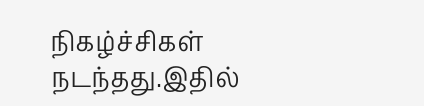நிகழ்ச்சிகள் நடந்தது.இதில்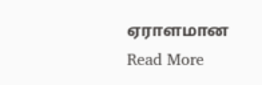ஏராளமான
Read More